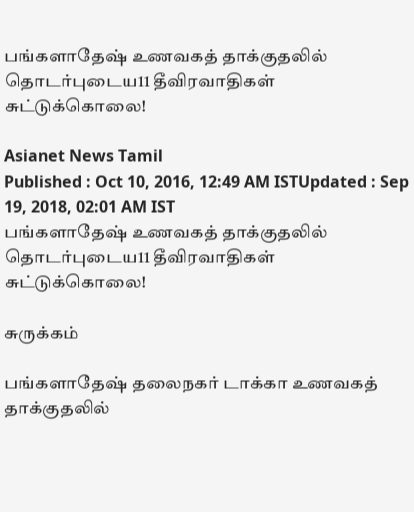பங்களாதேஷ் உணவகத் தாக்குதலில் தொடர்புடைய11 தீவிரவாதிகள் சுட்டுக்‍கொலை!

Asianet News Tamil
Published : Oct 10, 2016, 12:49 AM ISTUpdated : Sep 19, 2018, 02:01 AM IST
பங்களாதேஷ் உணவகத் தாக்குதலில் தொடர்புடைய11 தீவிரவாதிகள் சுட்டுக்‍கொலை!

சுருக்கம்

பங்களாதேஷ் தலைநகர் டாக்கா உணவகத் தாக்குதலில்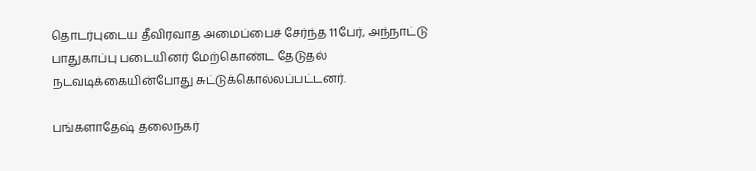தொடர்புடைய தீவிரவாத அமைப்பைச் சேர்ந்த 11பேர், அந்நாட்டு பாதுகாப்பு படையினர் மேற்கொண்ட தேடுதல் நடவடிக்‍கையின்போது சுட்டுக்கொல்லப்பட்டனர்.

பங்களாதேஷ் தலைநகர்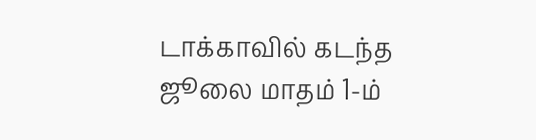டாக்காவில் கடந்த ஜூலை மாதம் 1-ம்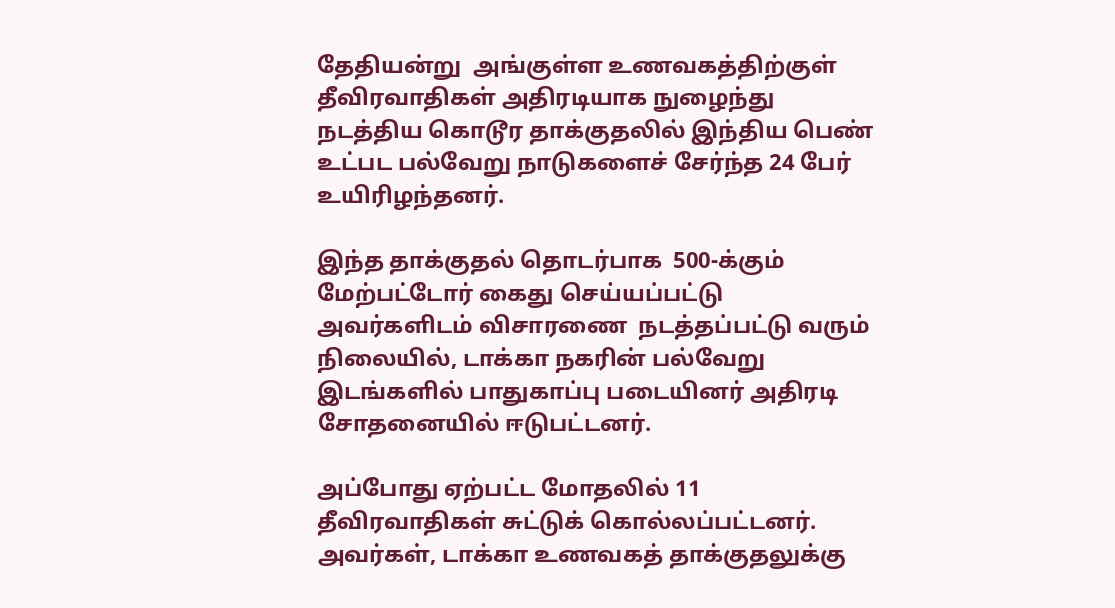தேதியன்று  அங்குள்ள உணவகத்திற்குள் தீவிரவாதிகள் அதிரடியாக நுழைந்து நடத்திய கொடூர தாக்குதலில் இந்திய பெண் உட்பட பல்வேறு நாடுகளைச் சேர்ந்த 24 பேர் உயிரிழந்தனர்.

இந்த தாக்‍குதல் தொடர்பாக  500-க்கும் மேற்பட்டோர் கைது செய்யப்பட்டு அவர்களிடம் விசாரணை  நடத்தப்பட்டு வரும் நிலையில், டாக்கா நகரின் பல்வேறு இடங்களில் பாதுகாப்பு படையினர் அதிரடி சோதனையில் ஈடுபட்டனர்.

அப்போது ஏற்பட்ட மோதலில் 11 தீவிரவாதிகள் சுட்டுக்‍ கொல்லப்பட்டனர். அவர்கள், டாக்‍கா உணவகத் தாக்‍குதலுக்‍கு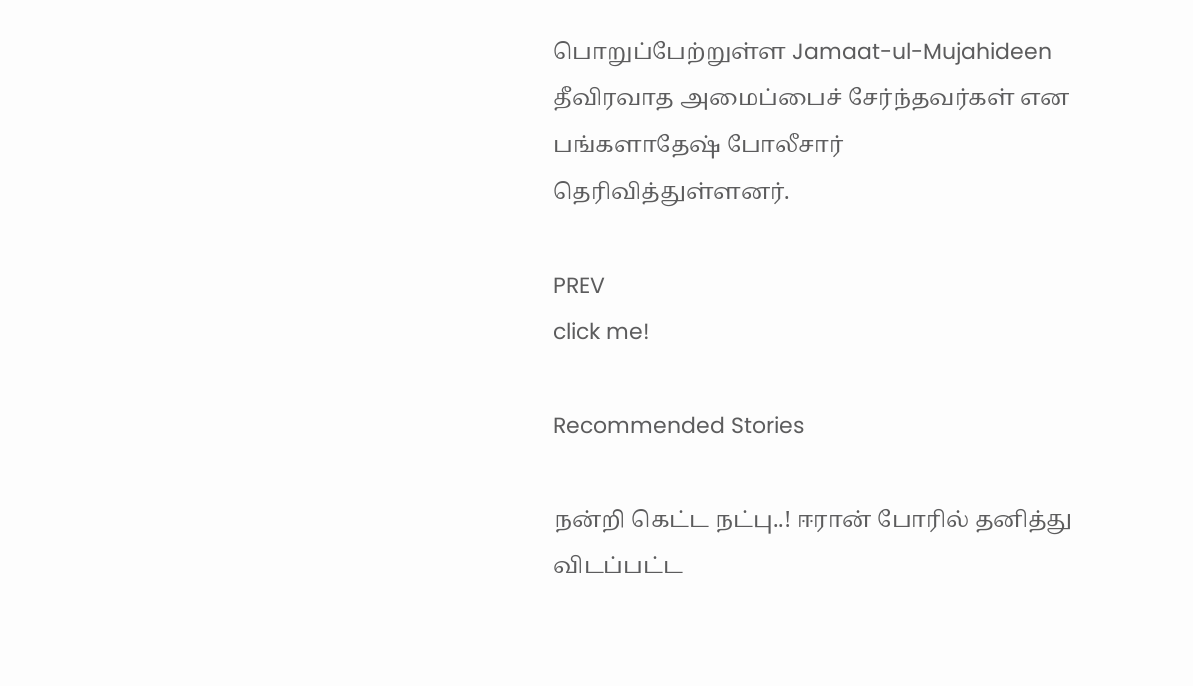பொறுப்பேற்றுள்ள Jamaat-ul-Mujahideen தீவிரவாத அமைப்பைச் சேர்ந்தவர்கள் என பங்களாதேஷ் போலீசார் தெரிவித்துள்ளனர்.

PREV
click me!

Recommended Stories

நன்றி கெட்ட நட்பு..! ஈரான் போரில் தனித்து விடப்பட்ட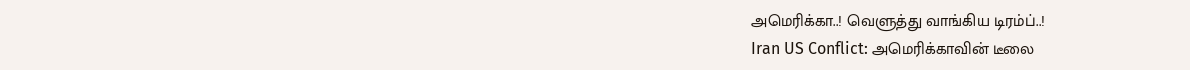அமெரிக்கா..! வெளுத்து வாங்கிய டிரம்ப்..!
Iran US Conflict: அமெரிக்காவின் டீலை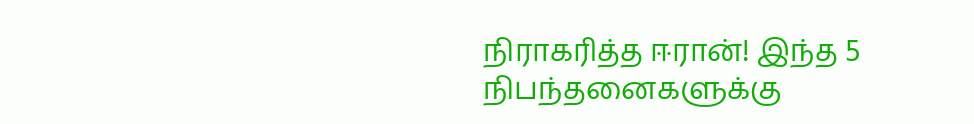நிராகரித்த ஈரான்! இந்த 5 நிபந்தனைகளுக்கு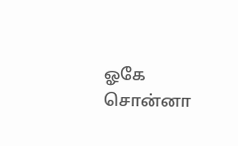ஓகே சொன்னா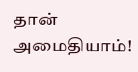தான் அமைதியாம்!